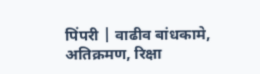पिंपरी | वाढीव बांधकामे, अतिक्रमण, रिक्षा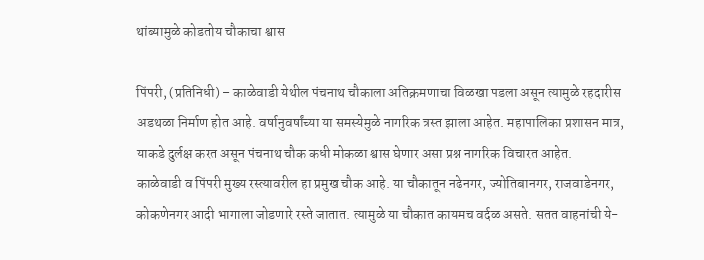थांब्यामुळे कोडतोय चौकाचा श्वास

पिंपरी, (प्रतिनिधी) – काळेवाडी येथील पंचनाथ चौकाला अतिक्रमणाचा विळखा पडला असून त्यामुळे रहदारीस अडथळा निर्माण होत आहे. वर्षानुवर्षांच्या या समस्येमुळे नागरिक त्रस्त झाला आहेत. महापालिका प्रशासन मात्र, याकडे दुर्लक्ष करत असून पंचनाथ चौक कधी मोकळा श्वास घेणार असा प्रश्न नागरिक विचारत आहेत.
काळेवाडी व पिंपरी मुख्य रस्त्यावरील हा प्रमुख चौक आहे. या चौकातून नढेनगर, ज्योतिबानगर, राजवाडेनगर, कोकणेनगर आदी भागाला जोडणारे रस्ते जातात. त्यामुळे या चौकात कायमच वर्दळ असते. सतत वाहनांची ये-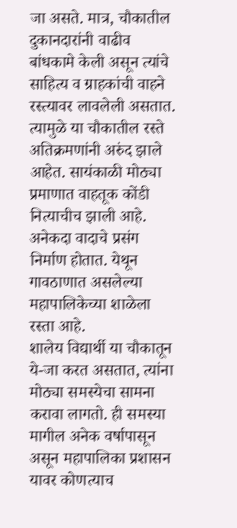जा असते. मात्र, चौकातील दुकानदारांनी वाढीव बांधकामे केली असून त्यांचे साहित्य व ग्राहकांची वाहने रस्त्यावर लावलेली असतात.
त्यामुळे या चौकातील रस्ते अतिक्रमणांनी अरुंद झाले आहेत. सायंकाळी मोठ्या प्रमाणात वाहतूक कोंडी नित्याचीच झाली आहे. अनेकदा वादाचे प्रसंग निर्माण होतात. येथून गावठाणात असलेल्या महापालिकेच्या शाळेला रस्ता आहे.
शालेय विद्यार्थी या चौकातून ये-जा करत असतात, त्यांना मोठ्या समस्येचा सामना करावा लागतो. ही समस्या मागील अनेक वर्षापासून असून महापालिका प्रशासन यावर कोणत्याच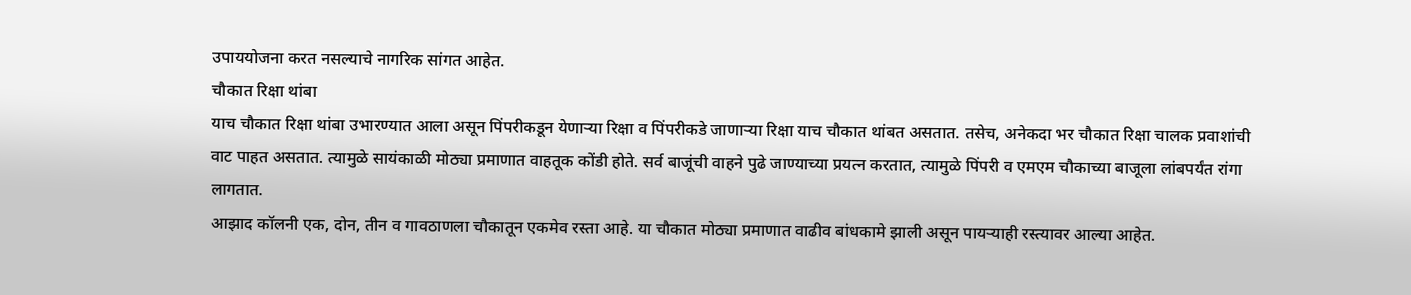उपाययोजना करत नसल्याचे नागरिक सांगत आहेत.
चौकात रिक्षा थांबा
याच चौकात रिक्षा थांबा उभारण्यात आला असून पिंपरीकडून येणाऱ्या रिक्षा व पिंपरीकडे जाणाऱ्या रिक्षा याच चौकात थांबत असतात. तसेच, अनेकदा भर चौकात रिक्षा चालक प्रवाशांची वाट पाहत असतात. त्यामुळे सायंकाळी मोठ्या प्रमाणात वाहतूक कोंडी होते. सर्व बाजूंची वाहने पुढे जाण्याच्या प्रयत्न करतात, त्यामुळे पिंपरी व एमएम चौकाच्या बाजूला लांबपर्यंत रांगा लागतात.
आझाद कॉलनी एक, दोन, तीन व गावठाणला चौकातून एकमेव रस्ता आहे. या चौकात मोठ्या प्रमाणात वाढीव बांधकामे झाली असून पायऱ्याही रस्त्यावर आल्या आहेत.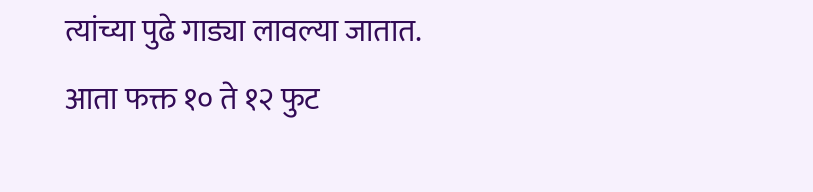त्यांच्या पुढे गाड्या लावल्या जातात. आता फक्त १० ते १२ फुट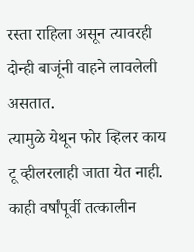रस्ता राहिला असून त्यावरही दोन्ही बाजूंनी वाहने लावलेली असतात.
त्यामुळे येथून फोर व्हिलर काय टू व्हीलरलाही जाता येत नाही. काही वर्षांपूर्वी तत्कालीन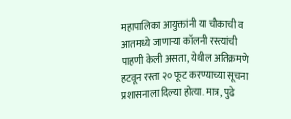महापालिका आयुक्तांनी या चौकाची व आतमध्ये जाणाऱ्या कॉलनी रस्त्यांची पाहणी केली असता, येथील अतिक्रमणे हटवून रस्ता २० फूट करण्याच्या सूचना प्रशासनाला दिल्या होत्या. मात्र, पुढे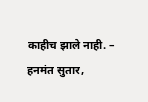काहीच झाले नाही. – हनमंत सुतार,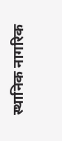स्थानिक नागरिक